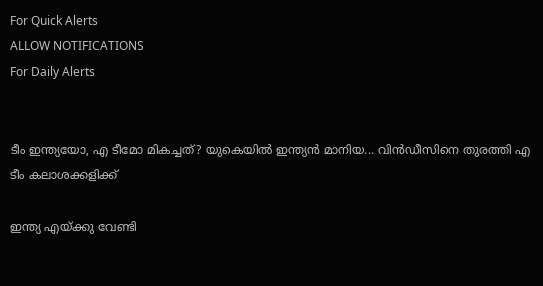For Quick Alerts
ALLOW NOTIFICATIONS
For Daily Alerts


ടീം ഇന്ത്യയോ, എ ടീമോ മികച്ചത്? യുകെയില്‍ ഇന്ത്യന്‍ മാനിയ... വിന്‍ഡീസിനെ തുരത്തി എ ടീം കലാശക്കളിക്ക്

ഇന്ത്യ എയ്ക്കു വേണ്ടി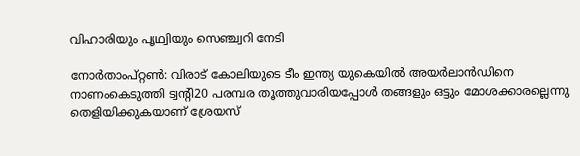വിഹാരിയും പൃഥ്വിയും സെഞ്ച്വറി നേടി

നോര്‍താംപ്റ്റണ്‍: വിരാട് കോലിയുടെ ടീം ഇന്ത്യ യുകെയില്‍ അയര്‍ലാന്‍ഡിനെ നാണംകെടുത്തി ട്വന്റി20 പരമ്പര തൂത്തുവാരിയപ്പോള്‍ തങ്ങളും ഒട്ടും മോശക്കാരല്ലെന്നു തെളിയിക്കുകയാണ് ശ്രേയസ്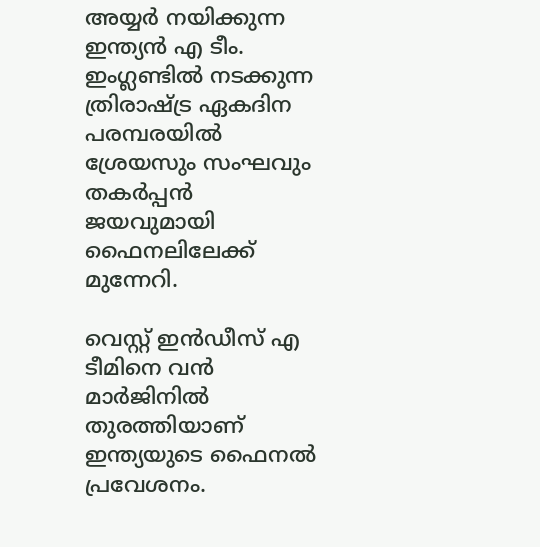അയ്യര്‍ നയിക്കുന്ന ഇന്ത്യന്‍ എ ടീം. ഇംഗ്ലണ്ടില്‍ നടക്കുന്ന ത്രിരാഷ്ട്ര ഏകദിന പരമ്പരയില്‍ ശ്രേയസും സംഘവും തകര്‍പ്പന്‍ ജയവുമായി ഫൈനലിലേക്ക് മുന്നേറി.

വെസ്റ്റ് ഇന്‍ഡീസ് എ ടീമിനെ വന്‍ മാര്‍ജിനില്‍ തുരത്തിയാണ് ഇന്ത്യയുടെ ഫൈനല്‍ പ്രവേശനം.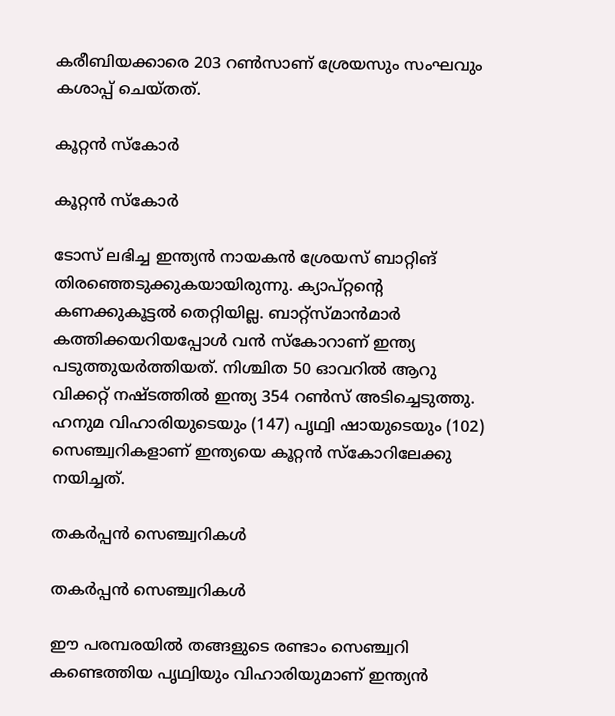കരീബിയക്കാരെ 203 റണ്‍സാണ് ശ്രേയസും സംഘവും കശാപ്പ് ചെയ്തത്.

കൂറ്റന്‍ സ്‌കോര്‍

കൂറ്റന്‍ സ്‌കോര്‍

ടോസ് ലഭിച്ച ഇന്ത്യന്‍ നായകന്‍ ശ്രേയസ് ബാറ്റിങ് തിരഞ്ഞെടുക്കുകയായിരുന്നു. ക്യാപ്റ്റന്റെ കണക്കുകൂട്ടല്‍ തെറ്റിയില്ല. ബാറ്റ്‌സ്മാന്‍മാര്‍ കത്തിക്കയറിയപ്പോള്‍ വന്‍ സ്‌കോറാണ് ഇന്ത്യ പടുത്തുയര്‍ത്തിയത്. നിശ്ചിത 50 ഓവറില്‍ ആറു വിക്കറ്റ് നഷ്ടത്തില്‍ ഇന്ത്യ 354 റണ്‍സ് അടിച്ചെടുത്തു.
ഹനുമ വിഹാരിയുടെയും (147) പൃഥ്വി ഷായുടെയും (102) സെഞ്ച്വറികളാണ് ഇന്ത്യയെ കൂറ്റന്‍ സ്‌കോറിലേക്കു നയിച്ചത്.

തകര്‍പ്പന്‍ സെഞ്ച്വറികള്‍

തകര്‍പ്പന്‍ സെഞ്ച്വറികള്‍

ഈ പരമ്പരയില്‍ തങ്ങളുടെ രണ്ടാം സെഞ്ച്വറി കണ്ടെത്തിയ പൃഥ്വിയും വിഹാരിയുമാണ് ഇന്ത്യന്‍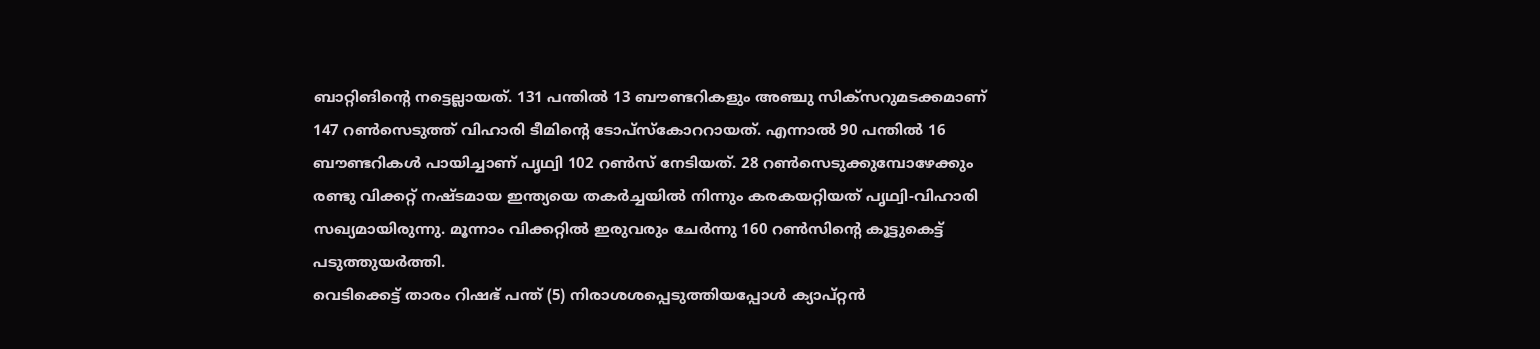ബാറ്റിങിന്റെ നട്ടെല്ലായത്. 131 പന്തില്‍ 13 ബൗണ്ടറികളും അഞ്ചു സിക്‌സറുമടക്കമാണ് 147 റണ്‍സെടുത്ത് വിഹാരി ടീമിന്റെ ടോപ്‌സ്‌കോററായത്. എന്നാല്‍ 90 പന്തില്‍ 16 ബൗണ്ടറികള്‍ പായിച്ചാണ് പൃഥ്വി 102 റണ്‍സ് നേടിയത്. 28 റണ്‍സെടുക്കുമ്പോഴേക്കും രണ്ടു വിക്കറ്റ് നഷ്ടമായ ഇന്ത്യയെ തകര്‍ച്ചയില്‍ നിന്നും കരകയറ്റിയത് പൃഥ്വി-വിഹാരി സഖ്യമായിരുന്നു. മൂന്നാം വിക്കറ്റില്‍ ഇരുവരും ചേര്‍ന്നു 160 റണ്‍സിന്റെ കൂട്ടുകെട്ട് പടുത്തുയര്‍ത്തി.
വെടിക്കെട്ട് താരം റിഷഭ് പന്ത് (5) നിരാശശപ്പെടുത്തിയപ്പോള്‍ ക്യാപ്റ്റന്‍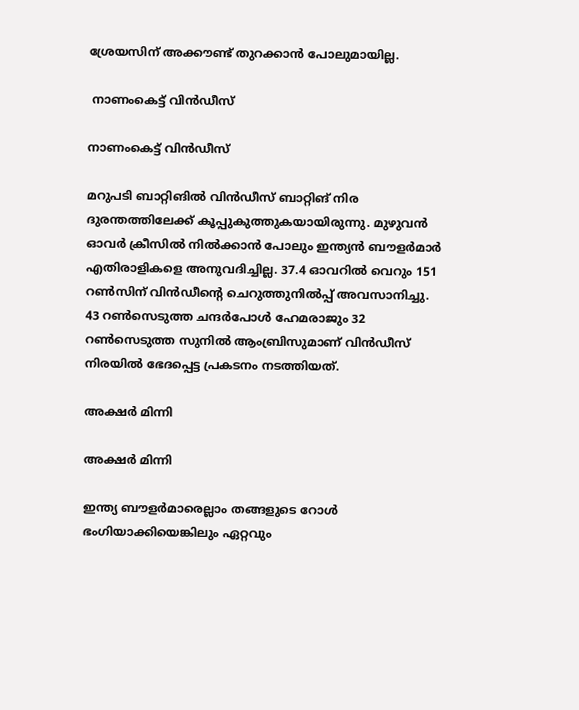ശ്രേയസിന് അക്കൗണ്ട് തുറക്കാന്‍ പോലുമായില്ല.

 നാണംകെട്ട് വിന്‍ഡീസ്

നാണംകെട്ട് വിന്‍ഡീസ്

മറുപടി ബാറ്റിങില്‍ വിന്‍ഡീസ് ബാറ്റിങ് നിര ദുരന്തത്തിലേക്ക് കൂപ്പുകുത്തുകയായിരുന്നു. മുഴുവന്‍ ഓവര്‍ ക്രീസില്‍ നില്‍ക്കാന്‍ പോലും ഇന്ത്യന്‍ ബൗളര്‍മാര്‍ എതിരാളികളെ അനുവദിച്ചില്ല. 37.4 ഓവറില്‍ വെറും 151 റണ്‍സിന് വിന്‍ഡീന്റെ ചെറുത്തുനില്‍പ്പ് അവസാനിച്ചു.
43 റണ്‍സെടുത്ത ചന്ദര്‍പോള്‍ ഹേമരാജും 32 റണ്‍സെടുത്ത സുനില്‍ ആംബ്രിസുമാണ് വിന്‍ഡീസ് നിരയില്‍ ഭേദപ്പെട്ട പ്രകടനം നടത്തിയത്.

അക്ഷര്‍ മിന്നി

അക്ഷര്‍ മിന്നി

ഇന്ത്യ ബൗളര്‍മാരെല്ലാം തങ്ങളുടെ റോള്‍ ഭംഗിയാക്കിയെങ്കിലും ഏറ്റവും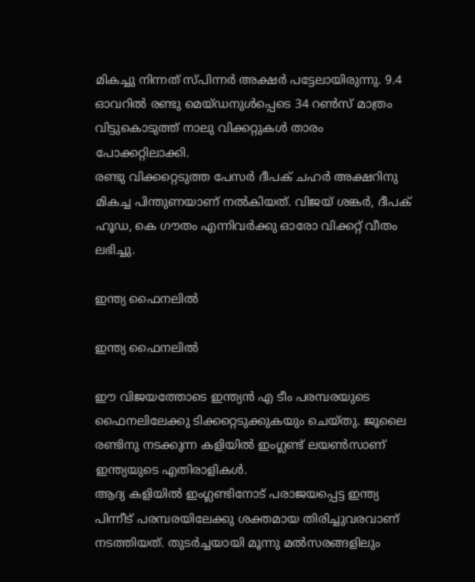മികച്ചു നിന്നത് സ്പിന്നര്‍ അക്ഷര്‍ പട്ടേലായിരുന്നു. 9.4 ഓവറില്‍ രണ്ടു മെയ്ഡനുള്‍പ്പെടെ 34 റണ്‍സ് മാത്രം വിട്ടുകൊടുത്ത് നാലു വിക്കറ്റുകള്‍ താരം പോക്കറ്റിലാക്കി.
രണ്ടു വിക്കറ്റെടുത്ത പേസര്‍ ദീപക് ചഹര്‍ അക്ഷറിനു മികച്ച പിന്തുണയാണ് നല്‍കിയത്. വിജയ് ശങ്കര്‍, ദീപക് ഹൂഡ, കെ ഗൗതം എന്നിവര്‍ക്കു ഓരോ വിക്കറ്റ് വീതം ലഭിച്ചു.

ഇന്ത്യ ഫൈനലില്‍

ഇന്ത്യ ഫൈനലില്‍

ഈ വിജയത്തോടെ ഇന്ത്യന്‍ എ ടീം പരമ്പരയുടെ ഫൈനലിലേക്കു ടിക്കറ്റെടുക്കുകയും ചെയ്തു. ജൂലൈ രണ്ടിനു നടക്കുന്ന കളിയില്‍ ഇംഗ്ലണ്ട് ലയണ്‍സാണ് ഇന്ത്യയുടെ എതിരാളികള്‍.
ആദ്യ കളിയില്‍ ഇംഗ്ലണ്ടിനോട് പരാജയപ്പെട്ട ഇന്ത്യ പിന്നീട് പരമ്പരയിലേക്കു ശക്തമായ തിരിച്ചുവരവാണ് നടത്തിയത്. തുടര്‍ച്ചയായി മൂന്നു മല്‍സരങ്ങളിലും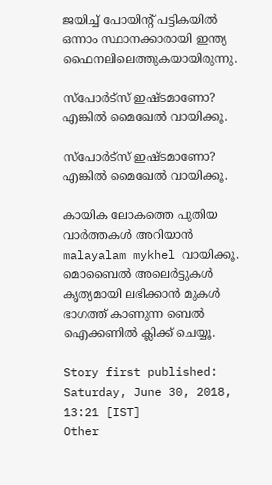ജയിച്ച് പോയിന്റ് പട്ടികയില്‍ ഒന്നാം സ്ഥാനക്കാരായി ഇന്ത്യ ഫൈനലിലെത്തുകയായിരുന്നു.

സ്‌പോര്‍ട്‌സ് ഇഷ്ടമാണോ? എങ്കില്‍ മൈഖേല്‍ വായിക്കൂ.

സ്‌പോര്‍ട്‌സ് ഇഷ്ടമാണോ? എങ്കില്‍ മൈഖേല്‍ വായിക്കൂ.

കായിക ലോകത്തെ പുതിയ വാര്‍ത്തകള്‍ അറിയാന്‍ malayalam mykhel വായിക്കൂ. മൊബൈല്‍ അലെര്‍ട്ടുകള്‍ കൃത്യമായി ലഭിക്കാന്‍ മുകള്‍ ഭാഗത്ത് കാണുന്ന ബെല്‍ ഐക്കണില്‍ ക്ലിക്ക് ചെയ്യൂ.

Story first published: Saturday, June 30, 2018, 13:21 [IST]
Other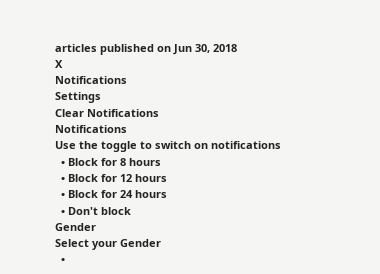articles published on Jun 30, 2018
X
Notifications
Settings
Clear Notifications
Notifications
Use the toggle to switch on notifications
  • Block for 8 hours
  • Block for 12 hours
  • Block for 24 hours
  • Don't block
Gender
Select your Gender
  •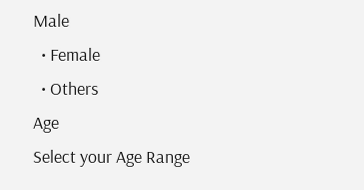Male
  • Female
  • Others
Age
Select your Age Range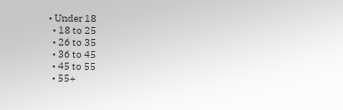• Under 18
  • 18 to 25
  • 26 to 35
  • 36 to 45
  • 45 to 55
  • 55+